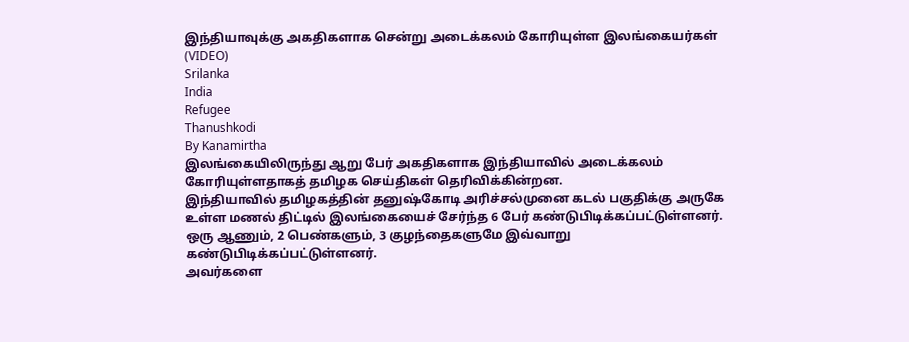இந்தியாவுக்கு அகதிகளாக சென்று அடைக்கலம் கோரியுள்ள இலங்கையர்கள் (VIDEO)
Srilanka
India
Refugee
Thanushkodi
By Kanamirtha
இலங்கையிலிருந்து ஆறு பேர் அகதிகளாக இந்தியாவில் அடைக்கலம் கோரியுள்ளதாகத் தமிழக செய்திகள் தெரிவிக்கின்றன.
இந்தியாவில் தமிழகத்தின் தனுஷ்கோடி அரிச்சல்முனை கடல் பகுதிக்கு அருகே உள்ள மணல் திட்டில் இலங்கையைச் சேர்ந்த 6 பேர் கண்டுபிடிக்கப்பட்டுள்ளனர்.
ஒரு ஆணும், 2 பெண்களும், 3 குழந்தைகளுமே இவ்வாறு கண்டுபிடிக்கப்பட்டுள்ளனர்.
அவர்களை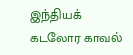இந்தியக் கடலோர காவல்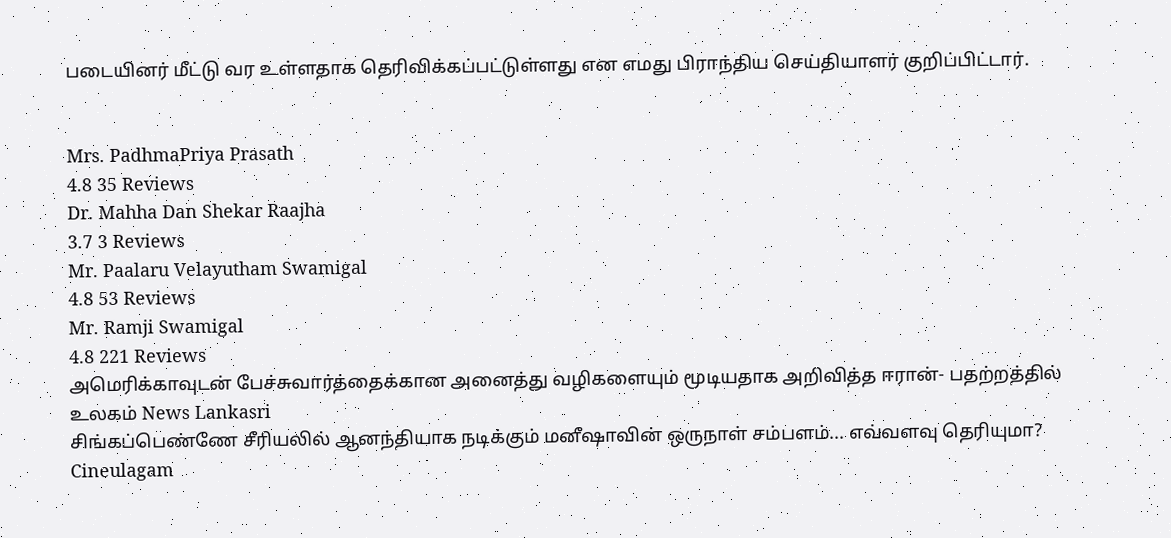படையினர் மீட்டு வர உள்ளதாக தெரிவிக்கப்பட்டுள்ளது என எமது பிராந்திய செய்தியாளர் குறிப்பிட்டார்.


Mrs. PadhmaPriya Prasath
4.8 35 Reviews
Dr. Mahha Dan Shekar Raajha
3.7 3 Reviews
Mr. Paalaru Velayutham Swamigal
4.8 53 Reviews
Mr. Ramji Swamigal
4.8 221 Reviews
அமெரிக்காவுடன் பேச்சுவார்த்தைக்கான அனைத்து வழிகளையும் மூடியதாக அறிவித்த ஈரான்- பதற்றத்தில் உலகம் News Lankasri
சிங்கப்பெண்ணே சீரியலில் ஆனந்தியாக நடிக்கும் மனீஷாவின் ஒருநாள் சம்பளம்... எவ்வளவு தெரியுமா? Cineulagam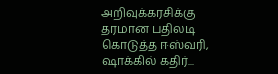அறிவுக்கரசிக்கு தரமான பதிலடி கொடுத்த ஈஸ்வரி, ஷாக்கில் கதிர்...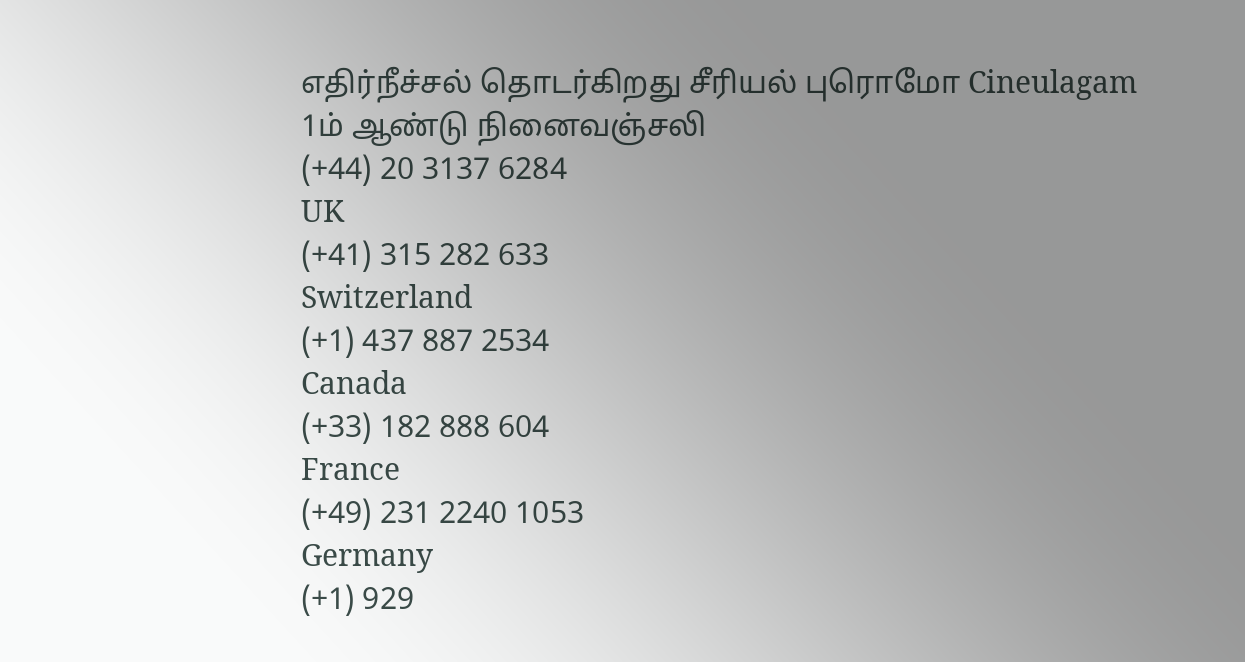எதிர்நீச்சல் தொடர்கிறது சீரியல் புரொமோ Cineulagam
1ம் ஆண்டு நினைவஞ்சலி
(+44) 20 3137 6284
UK
(+41) 315 282 633
Switzerland
(+1) 437 887 2534
Canada
(+33) 182 888 604
France
(+49) 231 2240 1053
Germany
(+1) 929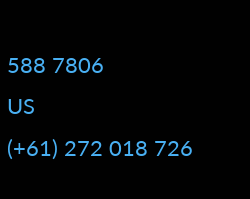588 7806
US
(+61) 272 018 726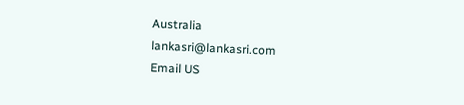Australia
lankasri@lankasri.com
Email US